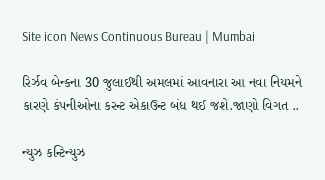Site icon News Continuous Bureau | Mumbai

રિર્ઝવ બેન્કના 30 જુલાઈથી અમલમાં આવનારા આ નવા નિયમને કારણે કંપનીઓના કરન્ટ એકાઉન્ટ બંધ થઈ જશે.જાણો વિગત ..

ન્યુઝ કન્ટિન્યુઝ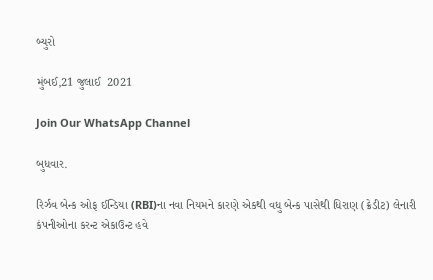બ્યુરો

મુંબઈ,21 જુલાઈ  2021

Join Our WhatsApp Channel

બુધવાર.

રિર્ઝવ બેન્ક ઓફ ઈન્ડિયા (RBI)ના નવા નિયમને કારણે એકથી વધુ બેન્ક પાસેથી ધિરાણ (ક્રેડીટ) લેનારી કંપનીઓના કરન્ટ એકાઉન્ટ હવે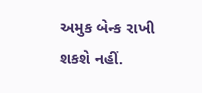અમુક બેન્ક રાખી શકશે નહીં.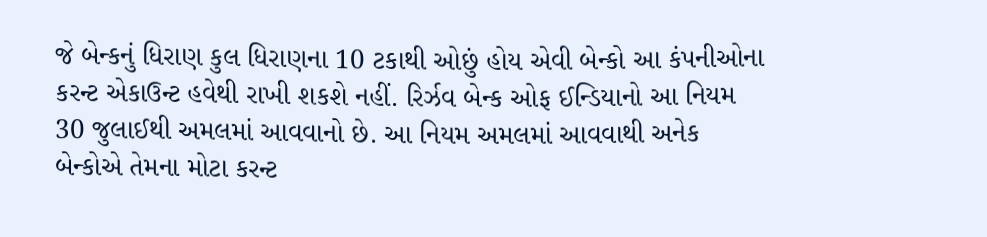જે બેન્કનું ધિરાણ કુલ ધિરાણના 10 ટકાથી ઓછું હોય એવી બેન્કો આ કંપનીઓના કરન્ટ એકાઉન્ટ હવેથી રાખી શકશે નહીં. રિર્ઝવ બેન્ક ઓફ ઈન્ડિયાનો આ નિયમ 30 જુલાઈથી અમલમાં આવવાનો છે. આ નિયમ અમલમાં આવવાથી અનેક બેન્કોએ તેમના મોટા કરન્ટ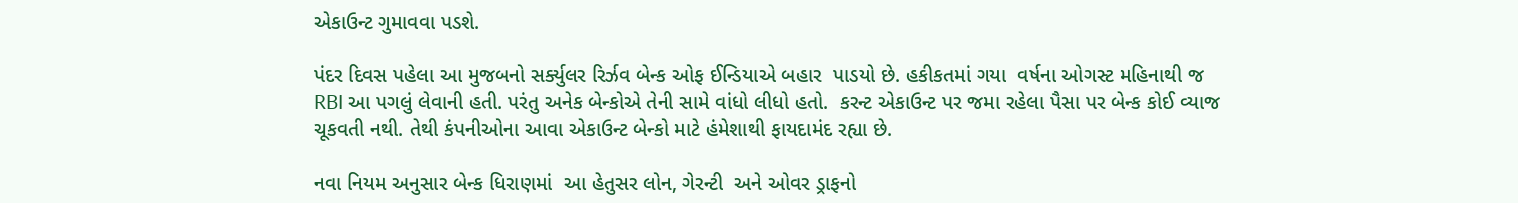એકાઉન્ટ ગુમાવવા પડશે.

પંદર દિવસ પહેલા આ મુજબનો સર્ક્યુલર રિર્ઝવ બેન્ક ઓફ ઈન્ડિયાએ બહાર  પાડયો છે. હકીકતમાં ગયા  વર્ષના ઓગસ્ટ મહિનાથી જ RBI આ પગલું લેવાની હતી. પરંતુ અનેક બેન્કોએ તેની સામે વાંધો લીધો હતો.  કરન્ટ એકાઉન્ટ પર જમા રહેલા પૈસા પર બેન્ક કોઈ વ્યાજ ચૂકવતી નથી. તેથી કંપનીઓના આવા એકાઉન્ટ બેન્કો માટે હંમેશાથી ફાયદામંદ રહ્યા છે.

નવા નિયમ અનુસાર બેન્ક ધિરાણમાં  આ હેતુસર લોન, ગેરન્ટી  અને ઓવર ડ્રાફનો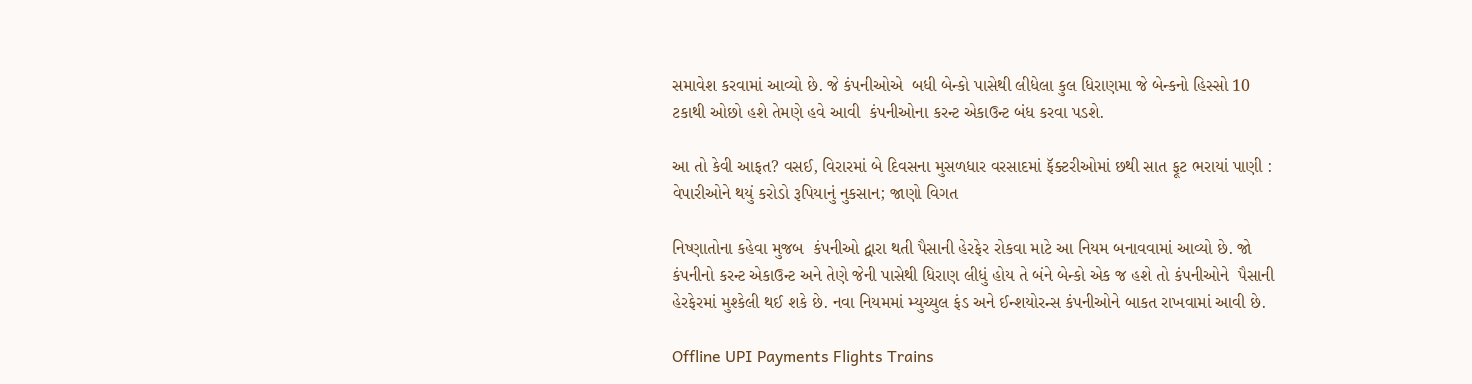સમાવેશ કરવામાં આવ્યો છે. જે કંપનીઓએ  બધી બેન્કો પાસેથી લીધેલા કુલ ધિરાણમા જે બેન્કનો હિસ્સો 10 ટકાથી ઓછો હશે તેમણે હવે આવી  કંપનીઓના કરન્ટ એકાઉન્ટ બંધ કરવા પડશે.

આ તો કેવી આફત? વસઈ, વિરારમાં બે દિવસના મુસળધાર વરસાદમાં ફૅક્ટરીઓમાં છથી સાત ફૂટ ભરાયાં પાણી : વેપારીઓને થયું કરોડો રૂપિયાનું નુકસાન; જાણો વિગત

નિષ્ણાતોના કહેવા મુજબ  કંપનીઓ દ્વારા થતી પૈસાની હેરફેર રોકવા માટે આ નિયમ બનાવવામાં આવ્યો છે. જો કંપનીનો કરન્ટ એકાઉન્ટ અને તેણે જેની પાસેથી ધિરાણ લીધું હોય તે બંને બેન્કો એક જ હશે તો કંપનીઓને  પૈસાની હેરફેરમાં મુશ્કેલી થઈ શકે છે. નવા નિયમમાં મ્યુચ્યુલ ફંડ અને ઈન્શયોરન્સ કંપનીઓને બાકત રાખવામાં આવી છે.

Offline UPI Payments Flights Trains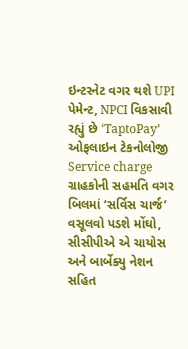ઇન્ટરનેટ વગર થશે UPI પેમેન્ટ, NPCI વિકસાવી રહ્યું છે ‘TaptoPay’ ઓફલાઇન ટેકનોલોજી
Service charge ગ્રાહકોની સહમતિ વગર બિલમાં ‘સર્વિસ ચાર્જ’ વસૂલવો પડશે મોંઘો, સીસીપીએ એ ચાયોસ અને બાર્બેક્યુ નેશન સહિત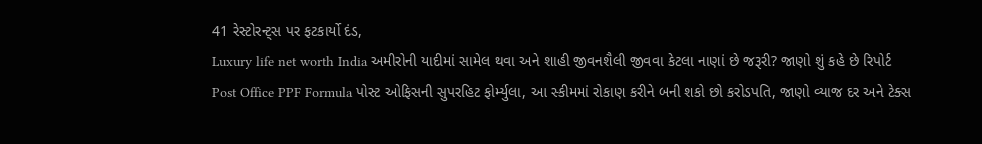41 રેસ્ટોરન્ટ્સ પર ફટકાર્યો દંડ,
Luxury life net worth India અમીરોની યાદીમાં સામેલ થવા અને શાહી જીવનશૈલી જીવવા કેટલા નાણાં છે જરૂરી? જાણો શું કહે છે રિપોર્ટ
Post Office PPF Formula પોસ્ટ ઓફિસની સુપરહિટ ફોર્મ્યુલા, આ સ્કીમમાં રોકાણ કરીને બની શકો છો કરોડપતિ, જાણો વ્યાજ દર અને ટેક્સ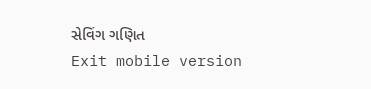સેવિંગ ગણિત
Exit mobile version